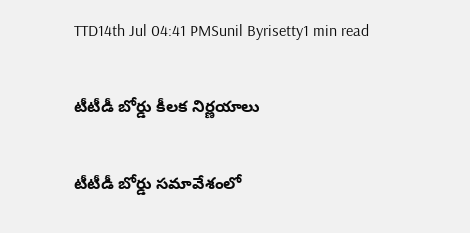TTD14th Jul 04:41 PMSunil Byrisetty1 min read

టీటీడీ బోర్డు కీలక నిర్ణయాలు

టీటీడీ బోర్డు సమావేశంలో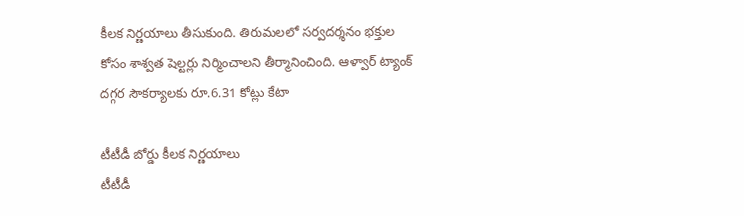కీలక నిర్ణయాలు తీసుకుంది. తిరుమలలో సర్వదర్శనం భక్తుల కోసం శాశ్వత షెల్టర్లు నిర్మించాలని తీర్మానించింది. ఆళ్వార్ ట్యాంక్ దగ్గర సౌకర్యాలకు రూ.6.31 కోట్లు కేటా

టీటీడీ బోర్డు కీలక నిర్ణయాలు
టీటీడీ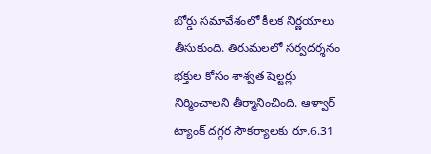బోర్డు సమావేశంలో కీలక నిర్ణయాలు తీసుకుంది. తిరుమలలో సర్వదర్శనం భక్తుల కోసం శాశ్వత షెల్టర్లు నిర్మించాలని తీర్మానించింది. ఆళ్వార్ ట్యాంక్ దగ్గర సౌకర్యాలకు రూ.6.31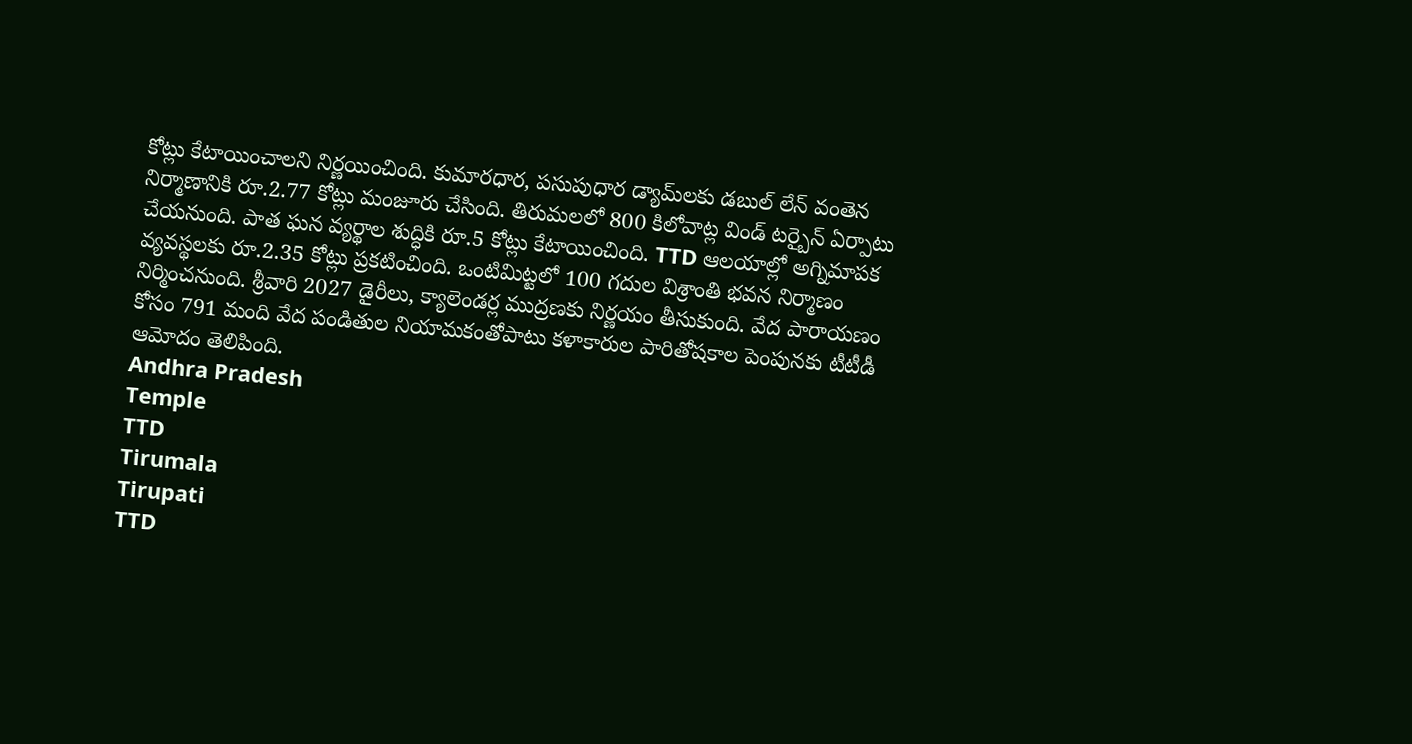కోట్లు కేటాయించాలని నిర్ణయించింది. కుమారధార, పసుపుధార డ్యామ్‌లకు డబుల్ లేన్ వంతెన నిర్మాణానికి రూ.2.77 కోట్లు మంజూరు చేసింది. తిరుమలలో 800 కిలోవాట్ల విండ్ టర్బైన్ ఏర్పాటు చేయనుంది. పాత ఘన వ్యర్థాల శుద్ధికి రూ.5 కోట్లు కేటాయించింది. TTD ఆలయాల్లో అగ్నిమాపక వ్యవస్థలకు రూ.2.35 కోట్లు ప్రకటించింది. ఒంటిమిట్టలో 100 గదుల విశ్రాంతి భవన నిర్మాణం నిర్మించనుంది. శ్రీవారి 2027 డైరీలు, క్యాలెండర్ల ముద్రణకు నిర్ణయం తీసుకుంది. వేద పారాయణం కోసం 791 మంది వేద పండితుల నియామకంతోపాటు కళాకారుల పారితోషకాల పెంపునకు టీటీడీ ఆమోదం తెలిపింది.
Andhra Pradesh
Temple
TTD
Tirumala
Tirupati
TTD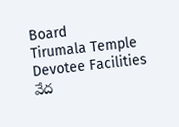Board
Tirumala Temple
Devotee Facilities
వేద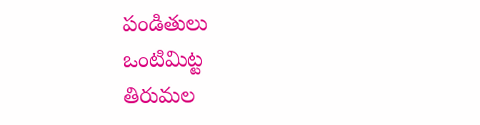పండితులు
ఒంటిమిట్ట
తిరుమల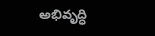అభివృద్ధి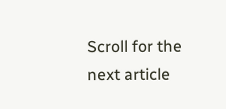Scroll for the next article